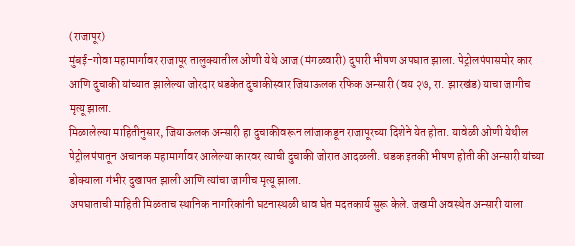(राजापूर)
मुंबई-गोवा महामार्गावर राजापूर तालुक्यातील ओणी येथे आज (मंगळवारी) दुपारी भीषण अपघात झाला. पेट्रोलपंपासमोर कार आणि दुचाकी यांच्यात झालेल्या जोरदार धडकेत दुचाकीस्वार जियाऊलक रफिक अन्सारी (वय २७, रा. झारखंड) याचा जागीच मृत्यू झाला.
मिळालेल्या माहितीनुसार, जियाऊलक अन्सारी हा दुचाकीवरून लांजाकडून राजापूरच्या दिशेने येत होता. यावेळी ओणी येथील पेट्रोलपंपातून अचानक महामार्गावर आलेल्या कारवर त्याची दुचाकी जोरात आदळली. धडक इतकी भीषण होती की अन्सारी यांच्या डोक्याला गंभीर दुखापत झाली आणि त्यांचा जागीच मृत्यू झाला.
अपघाताची माहिती मिळताच स्थानिक नागरिकांनी घटनास्थळी धाव घेत मदतकार्य सुरू केले. जखमी अवस्थेत अन्सारी याला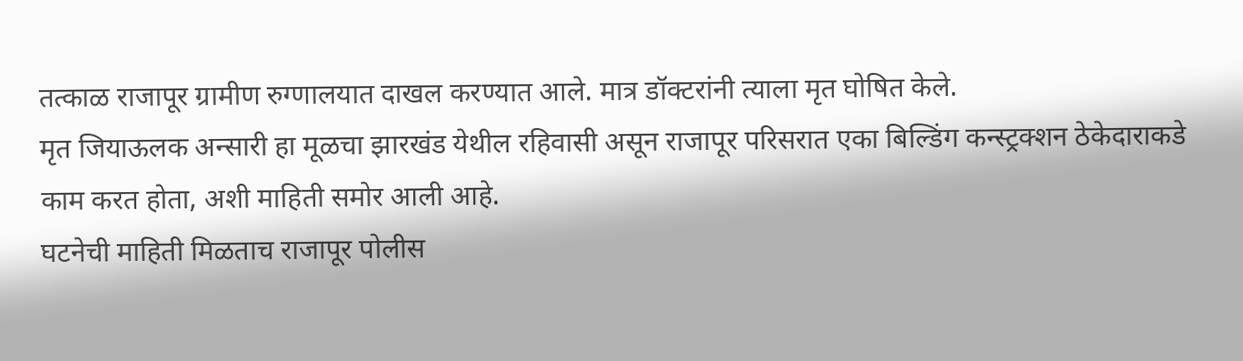तत्काळ राजापूर ग्रामीण रुग्णालयात दाखल करण्यात आले. मात्र डॉक्टरांनी त्याला मृत घोषित केले.
मृत जियाऊलक अन्सारी हा मूळचा झारखंड येथील रहिवासी असून राजापूर परिसरात एका बिल्डिंग कन्स्ट्रक्शन ठेकेदाराकडे काम करत होता, अशी माहिती समोर आली आहे.
घटनेची माहिती मिळताच राजापूर पोलीस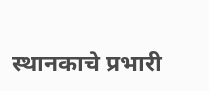स्थानकाचे प्रभारी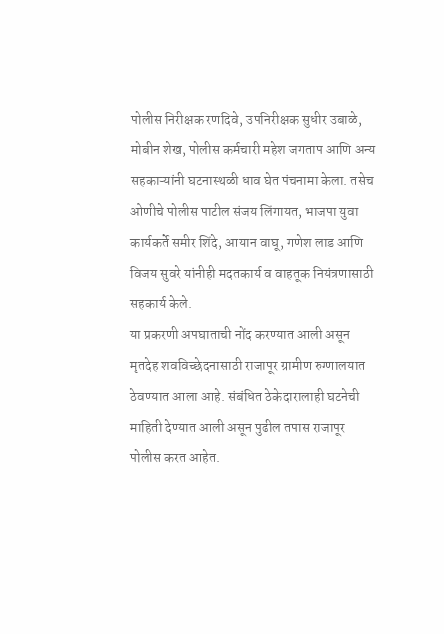पोलीस निरीक्षक रणदिवे, उपनिरीक्षक सुधीर उबाळे, मोबीन शेख, पोलीस कर्मचारी महेश जगताप आणि अन्य सहकाऱ्यांनी घटनास्थळी धाव घेत पंचनामा केला. तसेच ओणीचे पोलीस पाटील संजय लिंगायत, भाजपा युवा कार्यकर्ते समीर शिंदे, आयान वाघू, गणेश लाड आणि विजय सुवरे यांनीही मदतकार्य व वाहतूक नियंत्रणासाठी सहकार्य केले.
या प्रकरणी अपघाताची नोंद करण्यात आली असून मृतदेह शवविच्छेदनासाठी राजापूर ग्रामीण रुग्णालयात ठेवण्यात आला आहे. संबंधित ठेकेदारालाही घटनेची माहिती देण्यात आली असून पुढील तपास राजापूर पोलीस करत आहेत.